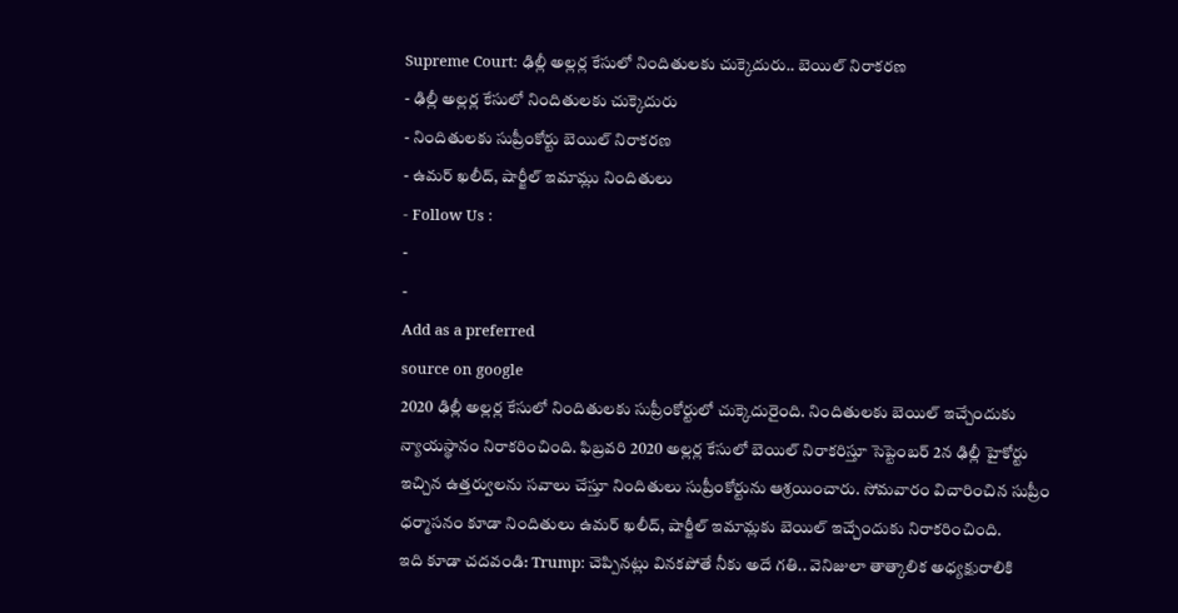Supreme Court: ఢిల్లీ అల్లర్ల కేసులో నిందితులకు చుక్కెదురు.. బెయిల్ నిరాకరణ
- ఢిల్లీ అల్లర్ల కేసులో నిందితులకు చుక్కెదురు
- నిందితులకు సుప్రీంకోర్టు బెయిల్ నిరాకరణ
- ఉమర్ ఖలీద్, షార్జీల్ ఇమామ్లు నిందితులు
- Follow Us :
-
-
Add as a preferred
source on google
2020 ఢిల్లీ అల్లర్ల కేసులో నిందితులకు సుప్రీంకోర్టులో చుక్కెదురైంది. నిందితులకు బెయిల్ ఇచ్చేందుకు న్యాయస్థానం నిరాకరించింది. ఫిబ్రవరి 2020 అల్లర్ల కేసులో బెయిల్ నిరాకరిస్తూ సెప్టెంబర్ 2న ఢిల్లీ హైకోర్టు ఇచ్చిన ఉత్తర్వులను సవాలు చేస్తూ నిందితులు సుప్రీంకోర్టును ఆశ్రయించారు. సోమవారం విచారించిన సుప్రీం ధర్మాసనం కూడా నిందితులు ఉమర్ ఖలీద్, షార్జీల్ ఇమామ్లకు బెయిల్ ఇచ్చేందుకు నిరాకరించింది.
ఇది కూడా చదవండి: Trump: చెప్పినట్లు వినకపోతే నీకు అదే గతి.. వెనిజులా తాత్కాలిక అధ్యక్షురాలికి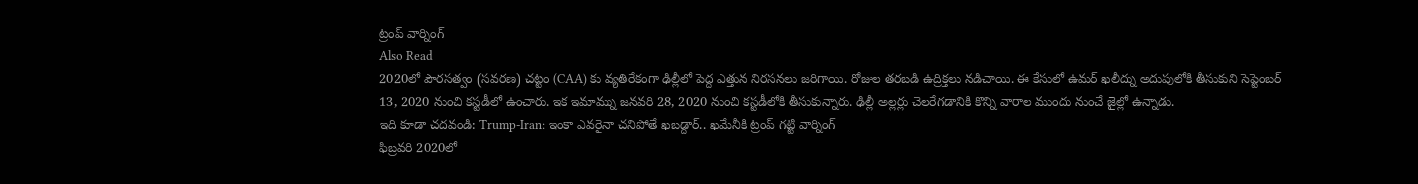ట్రంప్ వార్నింగ్
Also Read
2020లో పౌరసత్వం (సవరణ) చట్టం (CAA) కు వ్యతిరేకంగా ఢిల్లీలో పెద్ద ఎత్తున నిరసనలు జరిగాయి. రోజుల తరబడి ఉద్రిక్తలు నడిచాయి. ఈ కేసులో ఉమర్ ఖలీద్ను అదుపులోకి తీసుకుని సెప్టెంబర్ 13, 2020 నుంచి కస్టడీలో ఉంచారు. ఇక ఇమామ్ను జనవరి 28, 2020 నుంచి కస్టడీలోకి తీసుకున్నారు. ఢిల్లీ అల్లర్లు చెలరేగడానికి కొన్ని వారాల ముందు నుంచే జైల్లో ఉన్నాడు.
ఇది కూడా చదవండి: Trump-Iran: ఇంకా ఎవరైనా చనిపోతే ఖబడ్దార్.. ఖమేనీకి ట్రంప్ గట్టి వార్నింగ్
ఫిబ్రవరి 2020లో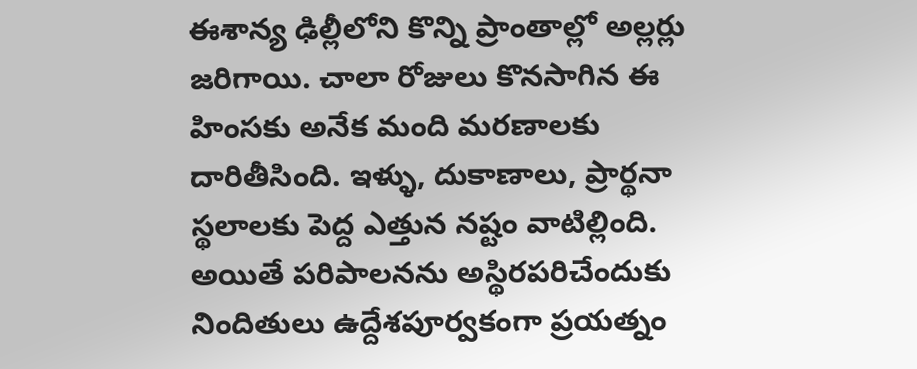ఈశాన్య ఢిల్లీలోని కొన్ని ప్రాంతాల్లో అల్లర్లు జరిగాయి. చాలా రోజులు కొనసాగిన ఈ హింసకు అనేక మంది మరణాలకు దారితీసింది. ఇళ్ళు, దుకాణాలు, ప్రార్థనా స్థలాలకు పెద్ద ఎత్తున నష్టం వాటిల్లింది. అయితే పరిపాలనను అస్థిరపరిచేందుకు నిందితులు ఉద్దేశపూర్వకంగా ప్రయత్నం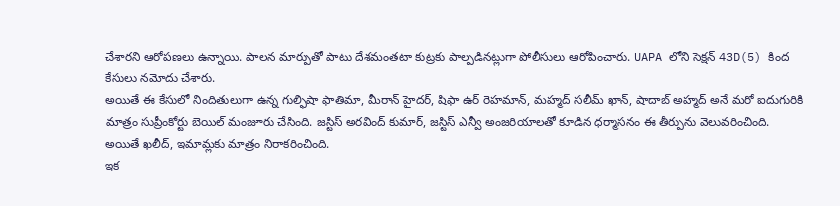చేశారని ఆరోపణలు ఉన్నాయి. పాలన మార్పుతో పాటు దేశమంతటా కుట్రకు పాల్పడినట్లుగా పోలీసులు ఆరోపించారు. UAPA లోని సెక్షన్ 43D(5) కింద కేసులు నమోదు చేశారు.
అయితే ఈ కేసులో నిందితులుగా ఉన్న గుల్ఫిషా ఫాతిమా, మీరాన్ హైదర్, షిఫా ఉర్ రెహమాన్, మహ్మద్ సలీమ్ ఖాన్, షాదాబ్ అహ్మద్ అనే మరో ఐదుగురికి మాత్రం సుప్రీంకోర్టు బెయిల్ మంజూరు చేసింది. జస్టిస్ అరవింద్ కుమార్, జస్టిస్ ఎన్వీ అంజరియాలతో కూడిన ధర్మాసనం ఈ తీర్పును వెలువరించింది. అయితే ఖలీద్, ఇమామ్లకు మాత్రం నిరాకరించింది.
ఇక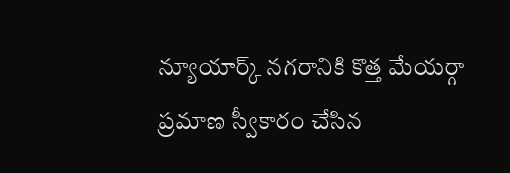న్యూయార్క్ నగరానికి కొత్త మేయర్గా ప్రమాణ స్వీకారం చేసిన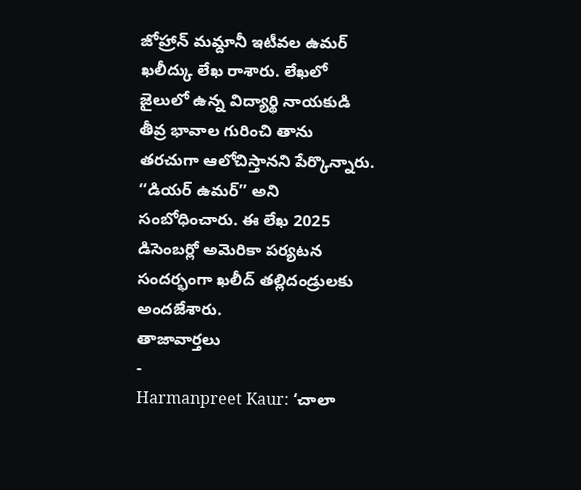జోహ్రాన్ మమ్దానీ ఇటీవల ఉమర్ ఖలీద్కు లేఖ రాశారు. లేఖలో జైలులో ఉన్న విద్యార్థి నాయకుడి తీవ్ర భావాల గురించి తాను తరచుగా ఆలోచిస్తానని పేర్కొన్నారు. ‘‘డియర్ ఉమర్’’ అని సంబోధించారు. ఈ లేఖ 2025 డిసెంబర్లో అమెరికా పర్యటన సందర్భంగా ఖలీద్ తల్లిదండ్రులకు అందజేశారు.
తాజావార్తలు
-
Harmanpreet Kaur: ‘చాలా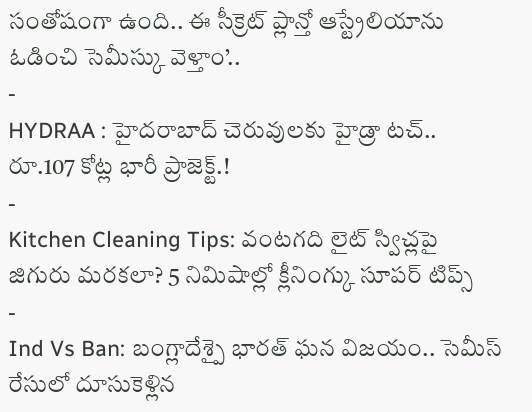సంతోషంగా ఉంది.. ఈ సీక్రెట్ ప్లాన్తో ఆస్ట్రేలియాను ఓడించి సెమీస్కు వెళ్తాం’..
-
HYDRAA : హైదరాబాద్ చెరువులకు హైడ్రా టచ్.. రూ.107 కోట్ల భారీ ప్రాజెక్ట్.!
-
Kitchen Cleaning Tips: వంటగది లైట్ స్విచ్లపై జిగురు మరకలా? 5 నిమిషాల్లో క్లీనింగ్కు సూపర్ టిప్స్
-
Ind Vs Ban: బంగ్లాదేశ్పై భారత్ ఘన విజయం.. సెమీస్ రేసులో దూసుకెళ్లిన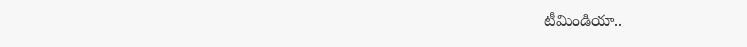టీమిండియా..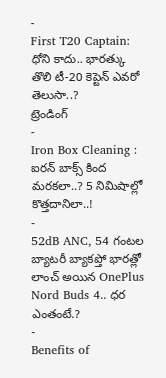-
First T20 Captain: ధోని కాదు.. భారత్కు తొలి టీ-20 కెప్టెన్ ఎవరో తెలుసా..?
ట్రెండింగ్
-
Iron Box Cleaning : ఐరన్ బాక్స్ కింద మరకలా..? 5 నిమిషాల్లో కొత్తదానిలా..!
-
52dB ANC, 54 గంటల బ్యాటరీ బ్యాకప్తో భారత్లో లాంచ్ అయిన OnePlus Nord Buds 4.. ధర ఎంతంటే.?
-
Benefits of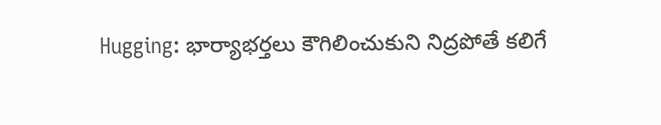Hugging: భార్యాభర్తలు కౌగిలించుకుని నిద్రపోతే కలిగే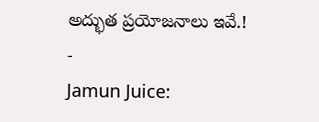అద్భుత ప్రయోజనాలు ఇవే.!
-
Jamun Juice: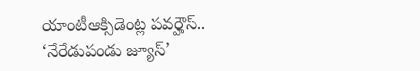యాంటీఆక్సిడెంట్ల పవర్హౌస్.. ‘నేరేడుపండు జ్యూస్’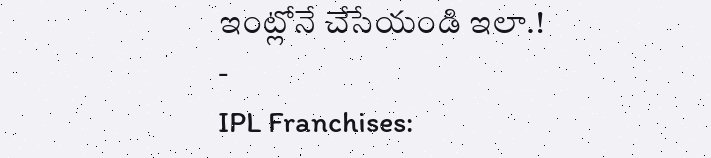ఇంట్లోనే చేసేయండి ఇలా.!
-
IPL Franchises: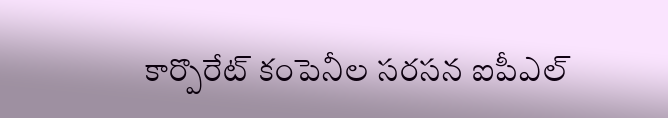కార్పొరేట్ కంపెనీల సరసన ఐపీఎల్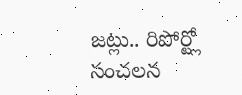జట్లు.. రిపోర్ట్లో సంచలన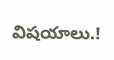విషయాలు.!